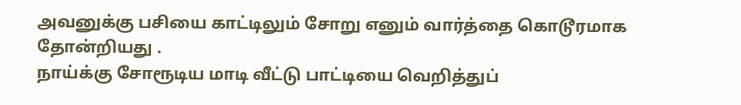அவனுக்கு பசியை காட்டிலும் சோறு எனும் வார்த்தை கொடூரமாக தோன்றியது .
நாய்க்கு சோரூடிய மாடி வீட்டு பாட்டியை வெறித்துப்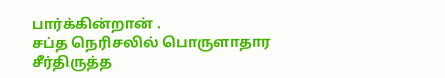பார்க்கின்றான் .
சப்த நெரிசலில் பொருளாதார சீர்திருத்த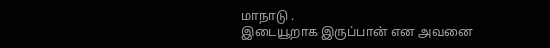மாநாடு .
இடையூறாக இருப்பான் என அவனை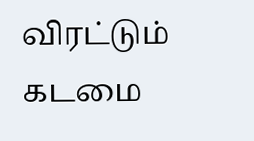விரட்டும் கடமை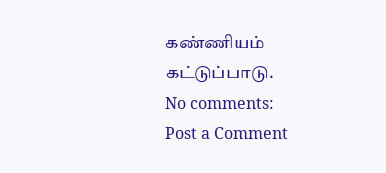கண்ணியம் கட்டுப்பாடு.
No comments:
Post a Comment